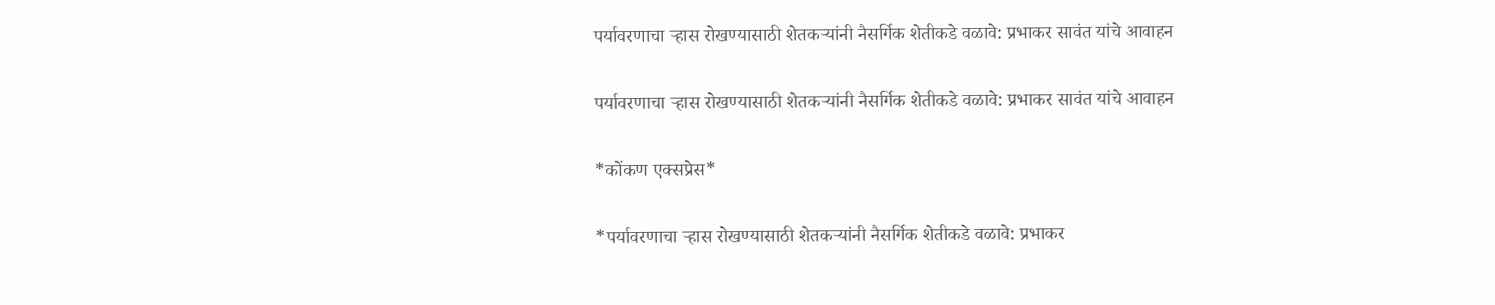पर्यावरणाचा ऱ्हास रोखण्यासाठी शेतकऱ्यांनी नैसर्गिक शेतीकडे वळावे: प्रभाकर सावंत यांचे आवाहन

पर्यावरणाचा ऱ्हास रोखण्यासाठी शेतकऱ्यांनी नैसर्गिक शेतीकडे वळावे: प्रभाकर सावंत यांचे आवाहन

*कोंकण एक्सप्रेस*

*पर्यावरणाचा ऱ्हास रोखण्यासाठी शेतकऱ्यांनी नैसर्गिक शेतीकडे वळावे: प्रभाकर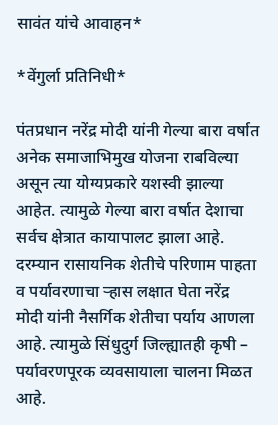सावंत यांचे आवाहन*

*वेंगुर्ला प्रतिनिधी*

पंतप्रधान नरेंद्र मोदी यांनी गेल्या बारा वर्षात अनेक समाजाभिमुख योजना राबविल्या असून त्या योग्यप्रकारे यशस्वी झाल्या आहेत. त्यामुळे गेल्या बारा वर्षात देशाचा सर्वच क्षेत्रात कायापालट झाला आहे. दरम्यान रासायनिक शेतीचे परिणाम पाहता व पर्यावरणाचा ऱ्हास लक्षात घेता नरेंद्र मोदी यांनी नैसर्गिक शेतीचा पर्याय आणला आहे. त्यामुळे सिंधुदुर्ग जिल्ह्यातही कृषी – पर्यावरणपूरक व्यवसायाला चालना मिळत आहे.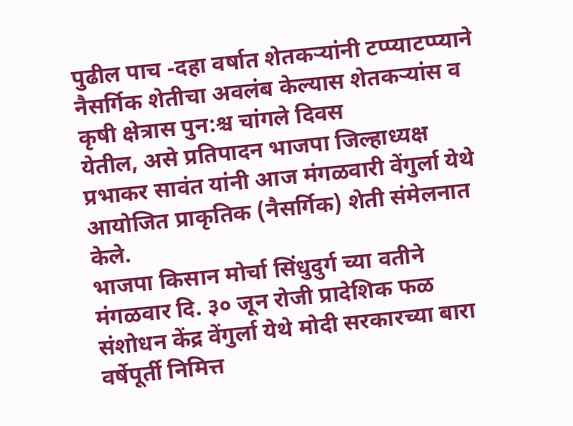पुढील पाच -दहा वर्षात शेतकऱ्यांनी टप्प्याटप्प्याने नैसर्गिक शेतीचा अवलंब केल्यास शेतकऱ्यांस व कृषी क्षेत्रास पुन:श्च चांगले दिवस
येतील, असे प्रतिपादन भाजपा जिल्हाध्यक्ष प्रभाकर सावंत यांनी आज मंगळवारी वेंगुर्ला येथे आयोजित प्राकृतिक (नैसर्गिक) शेती संमेलनात केले.
भाजपा किसान मोर्चा सिंधुदुर्ग च्या वतीने
मंगळवार दि. ३० जून रोजी प्रादेशिक फळ संशोधन केंद्र वेंगुर्ला येथे मोदी सरकारच्या बारा वर्षेपूर्ती निमित्त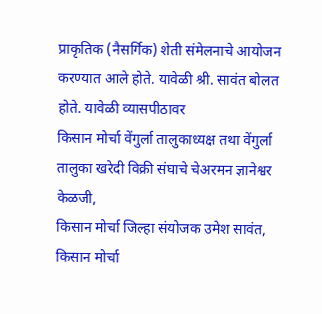प्राकृतिक (नैसर्गिक) शेती संमेलनाचे आयोजन करण्यात आले होते. यावेळी श्री. सावंत बोलत होते. यावेळी व्यासपीठावर
किसान मोर्चा वेंगुर्ला तालुकाध्यक्ष तथा वेंगुर्ला तालुका खरेदी विक्री संघाचे चेअरमन ज्ञानेश्वर केळजी,
किसान मोर्चा जिल्हा संयोजक उमेश सावंत,
किसान मोर्चा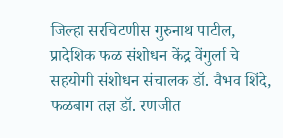जिल्हा सरचिटणीस गुरुनाथ पाटील, प्रादेशिक फळ संशोधन केंद्र वेंगुर्ला चे सहयोगी संशोधन संचालक डॉ. वैभव शिंदे,
फळबाग तज्ञ डॉ. रणजीत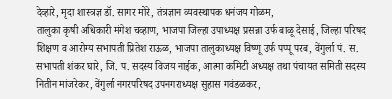देव्हारे, मृदा शास्त्रज्ञ डॉ. सागर मोरे, तंत्रज्ञान व्यवस्थापक धनंजय गोळम,
तालुका कृषी अधिकारी मंगेश चव्हाण, भाजपा जिल्हा उपाध्यक्ष प्रसन्ना उर्फ बाळू देसाई, जिल्हा परिषद शिक्षण व आरोग्य सभापती प्रितेश राऊळ, भाजपा तालुकाध्यक्ष विष्णू उर्फ पप्पू परब, वेंगुर्ला पं. स. सभापती शंकर घारे, जि. प. सदस्य विजय नाईक, आत्मा कमिटी अध्यक्ष तथा पंचायत समिती सदस्य नितीन मांजरेकर, वेंगुर्ला नगरपरिषद उपनगराध्यक्ष सुहास गवंडळकर,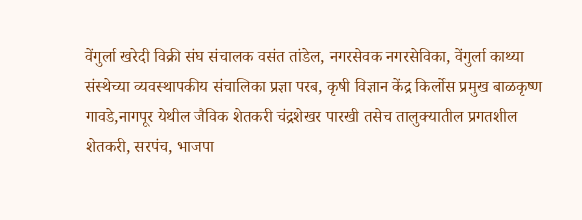वेंगुर्ला खरेदी विक्री संघ संचालक वसंत तांडेल, नगरसेवक नगरसेविका, वेंगुर्ला काथ्या संस्थेच्या व्यवस्थापकीय संचालिका प्रज्ञा परब, कृषी विज्ञान केंद्र किर्लोस प्रमुख बाळकृष्ण गावडे,नागपूर येथील जैविक शेतकरी चंद्रशेखर पारखी तसेच तालुक्यातील प्रगतशील शेतकरी, सरपंच, भाजपा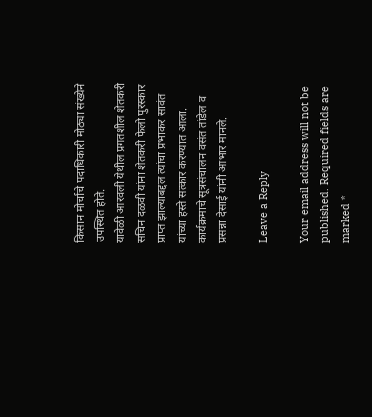किसान मोर्चाचे पदाधिकारी मोठ्या संख्येने उपस्थित होते.
यावेळी आरवली येथील प्रगतशील शेतकरी सचिन दळवी यांना शेतकरी फेलो पुरस्कार प्राप्त झाल्याबद्दल त्यांचा प्रभाकर सावंत यांच्या हस्ते सत्कार करण्यात आला. कार्यक्रमाचे सूत्रसंचालन वसंत तांडेल व प्रसन्ना देसाई यांनी आभार मानले.

Leave a Reply

Your email address will not be published. Required fields are marked *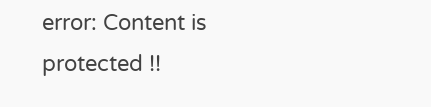error: Content is protected !!